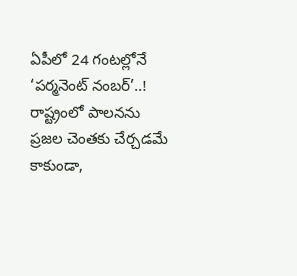ఏపీలో 24 గంటల్లోనే ‘పర్మనెంట్ నంబర్’..!
రాష్ట్రంలో పాలనను ప్రజల చెంతకు చేర్చడమే కాకుండా,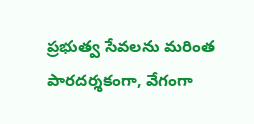ప్రభుత్వ సేవలను మరింత పారదర్శకంగా, వేగంగా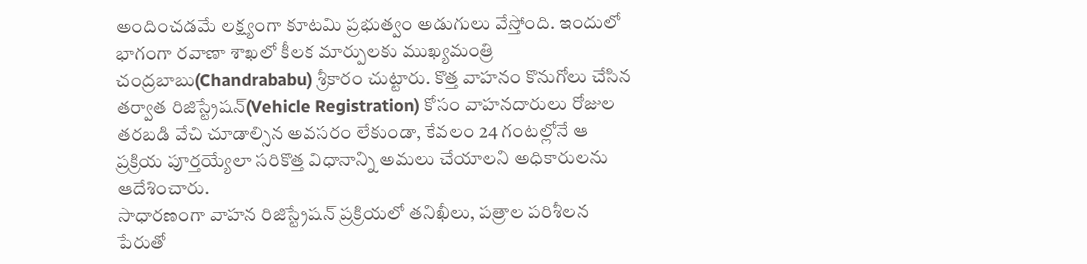అందించడమే లక్ష్యంగా కూటమి ప్రభుత్వం అడుగులు వేస్తోంది. ఇందులో భాగంగా రవాణా శాఖలో కీలక మార్పులకు ముఖ్యమంత్రి చంద్రబాబు(Chandrababu) శ్రీకారం చుట్టారు. కొత్త వాహనం కొనుగోలు చేసిన తర్వాత రిజిస్ట్రేషన్(Vehicle Registration) కోసం వాహనదారులు రోజుల తరబడి వేచి చూడాల్సిన అవసరం లేకుండా, కేవలం 24 గంటల్లోనే ఆ ప్రక్రియ పూర్తయ్యేలా సరికొత్త విధానాన్ని అమలు చేయాలని అధికారులను ఆదేశించారు.
సాధారణంగా వాహన రిజిస్ట్రేషన్ ప్రక్రియలో తనిఖీలు, పత్రాల పరిశీలన పేరుతో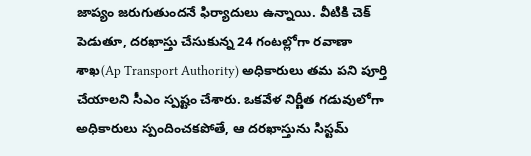జాప్యం జరుగుతుందనే ఫిర్యాదులు ఉన్నాయి. వీటికి చెక్ పెడుతూ, దరఖాస్తు చేసుకున్న 24 గంటల్లోగా రవాణా శాఖ(Ap Transport Authority) అధికారులు తమ పని పూర్తి చేయాలని సీఎం స్పష్టం చేశారు. ఒకవేళ నిర్ణీత గడువులోగా అధికారులు స్పందించకపోతే, ఆ దరఖాస్తును సిస్టమ్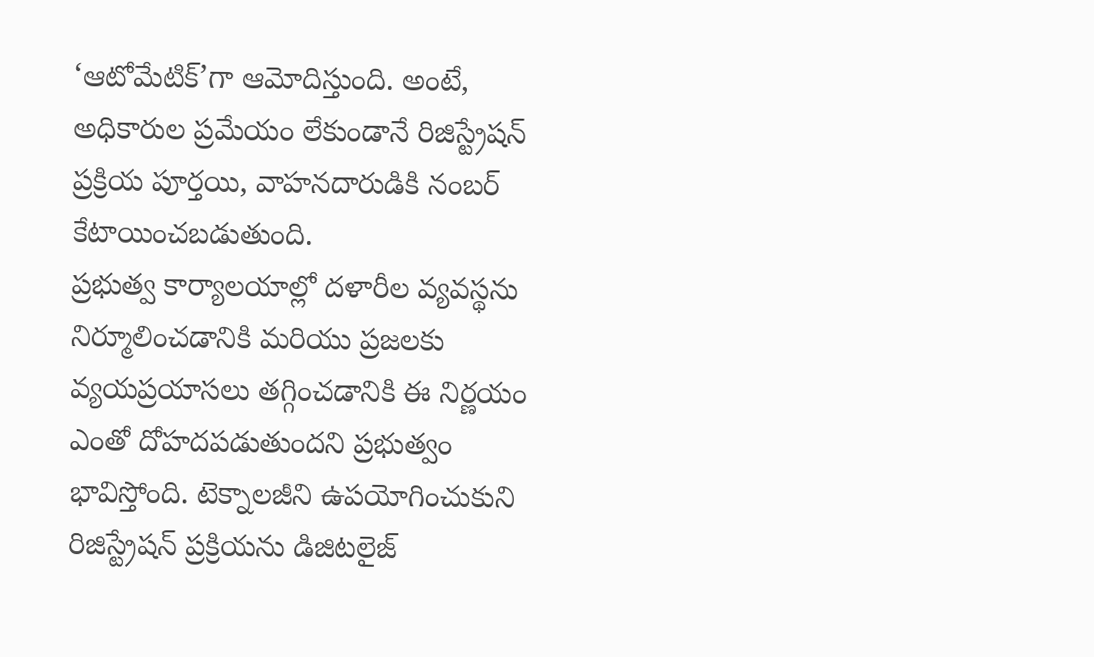‘ఆటోమేటిక్’గా ఆమోదిస్తుంది. అంటే, అధికారుల ప్రమేయం లేకుండానే రిజిస్ట్రేషన్ ప్రక్రియ పూర్తయి, వాహనదారుడికి నంబర్ కేటాయించబడుతుంది.
ప్రభుత్వ కార్యాలయాల్లో దళారీల వ్యవస్థను నిర్మూలించడానికి మరియు ప్రజలకు వ్యయప్రయాసలు తగ్గించడానికి ఈ నిర్ణయం ఎంతో దోహదపడుతుందని ప్రభుత్వం భావిస్తోంది. టెక్నాలజీని ఉపయోగించుకుని రిజిస్ట్రేషన్ ప్రక్రియను డిజిటలైజ్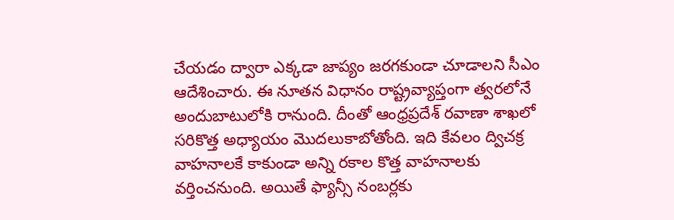చేయడం ద్వారా ఎక్కడా జాప్యం జరగకుండా చూడాలని సీఎం ఆదేశించారు. ఈ నూతన విధానం రాష్ట్రవ్యాప్తంగా త్వరలోనే అందుబాటులోకి రానుంది. దీంతో ఆంధ్రప్రదేశ్ రవాణా శాఖలో సరికొత్త అధ్యాయం మొదలుకాబోతోంది. ఇది కేవలం ద్విచక్ర వాహనాలకే కాకుండా అన్ని రకాల కొత్త వాహనాలకు వర్తించనుంది. అయితే ఫ్యాన్సీ నంబర్లకు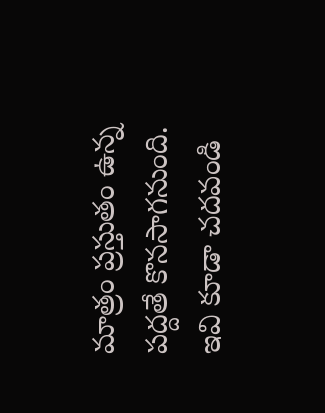మాత్రం ప్రస్తుతం ఉన్న పద్దతే కొనసాగనుంది.
ఇవి కూడా చదవండి